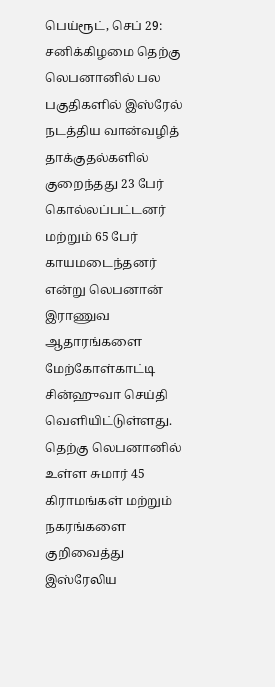பெய்ரூட், செப் 29: சனிக்கிழமை தெற்கு லெபனானில் பல பகுதிகளில் இஸ்ரேல் நடத்திய வான்வழித் தாக்குதல்களில் குறைந்தது 23 பேர் கொல்லப்பட்டனர் மற்றும் 65 பேர் காயமடைந்தனர் என்று லெபனான் இராணுவ ஆதாரங்களை மேற்கோள்காட்டி சின்ஹுவா செய்தி வெளியிட்டுள்ளது.
தெற்கு லெபனானில் உள்ள சுமார் 45 கிராமங்கள் மற்றும் நகரங்களை குறிவைத்து இஸ்ரேலிய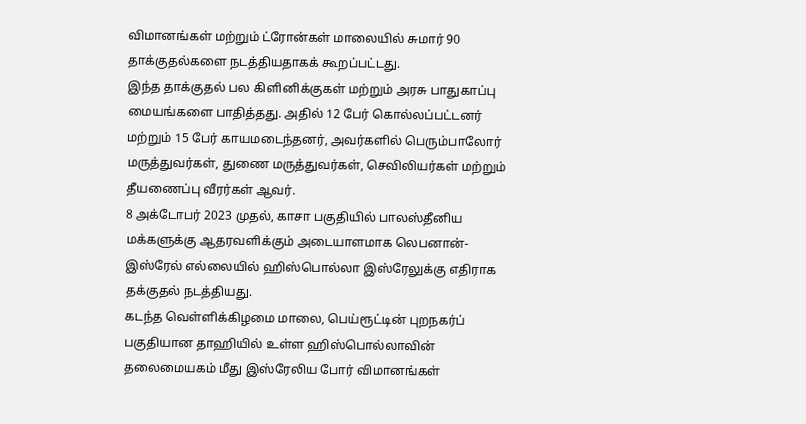விமானங்கள் மற்றும் ட்ரோன்கள் மாலையில் சுமார் 90 தாக்குதல்களை நடத்தியதாகக் கூறப்பட்டது.
இந்த தாக்குதல் பல கிளினிக்குகள் மற்றும் அரசு பாதுகாப்பு மையங்களை பாதித்தது. அதில் 12 பேர் கொல்லப்பட்டனர் மற்றும் 15 பேர் காயமடைந்தனர், அவர்களில் பெரும்பாலோர் மருத்துவர்கள், துணை மருத்துவர்கள், செவிலியர்கள் மற்றும் தீயணைப்பு வீரர்கள் ஆவர்.
8 அக்டோபர் 2023 முதல், காசா பகுதியில் பாலஸ்தீனிய மக்களுக்கு ஆதரவளிக்கும் அடையாளமாக லெபனான்-இஸ்ரேல் எல்லையில் ஹிஸ்பொல்லா இஸ்ரேலுக்கு எதிராக தக்குதல் நடத்தியது.
கடந்த வெள்ளிக்கிழமை மாலை, பெய்ரூட்டின் புறநகர்ப் பகுதியான தாஹியில் உள்ள ஹிஸ்பொல்லாவின் தலைமையகம் மீது இஸ்ரேலிய போர் விமானங்கள்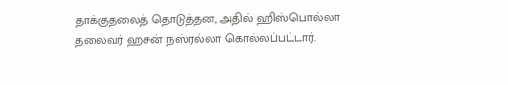தாக்குதலைத் தொடுத்தன, அதில் ஹிஸ்பொல்லா தலைவர் ஹசன் நஸ்ரல்லா கொல்லப்பட்டார்.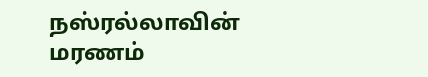நஸ்ரல்லாவின் மரணம்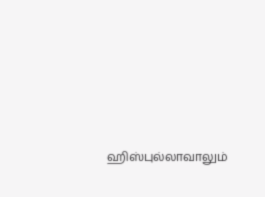ஹிஸ்புல்லாவாலும்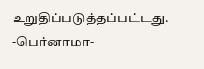உறுதிப்படுத்தப்பட்டது.
-பெர்னாமா-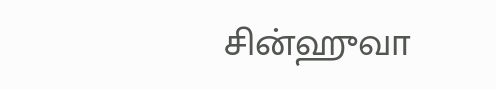சின்ஹுவா